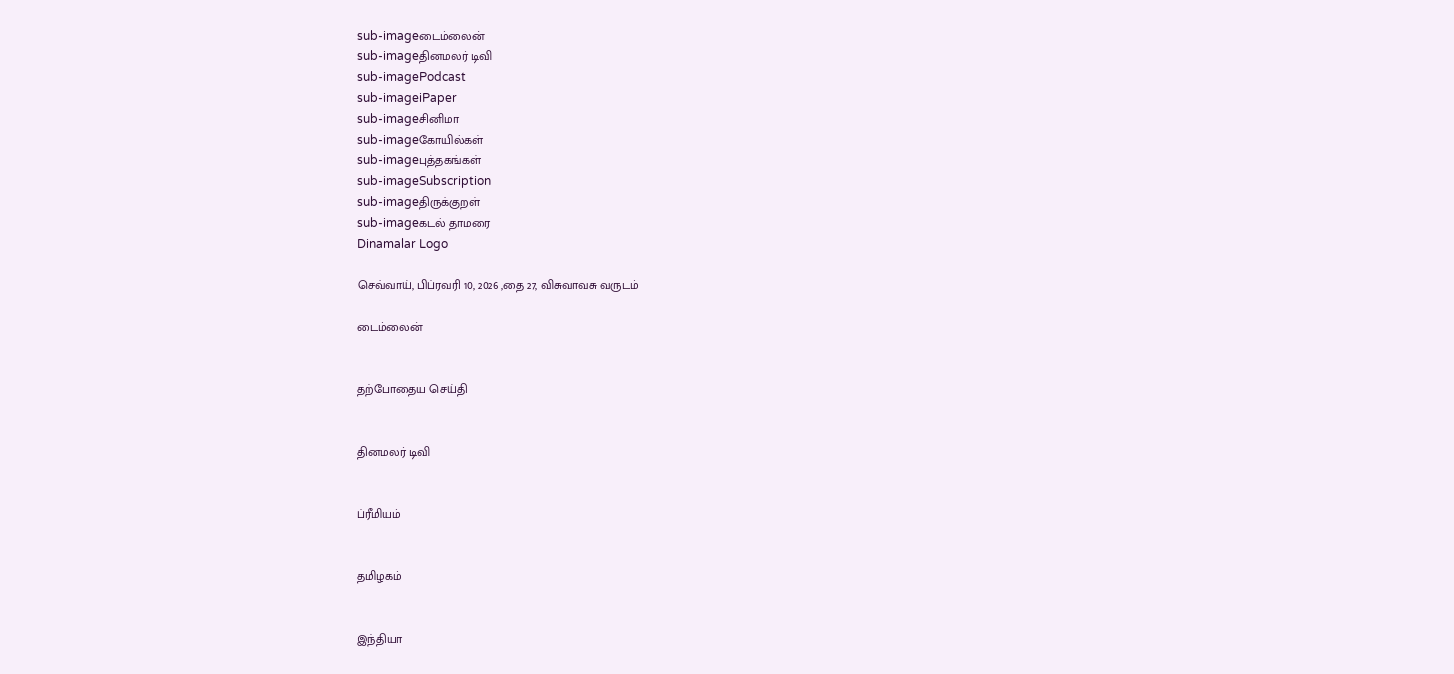sub-imageடைம்லைன்
sub-imageதினமலர் டிவி
sub-imagePodcast
sub-imageiPaper
sub-imageசினிமா
sub-imageகோயில்கள்
sub-imageபுத்தகங்கள்
sub-imageSubscription
sub-imageதிருக்குறள்
sub-imageகடல் தாமரை
Dinamalar Logo

செவ்வாய், பிப்ரவரி 10, 2026 ,தை 27, விசுவாவசு வருடம்

டைம்லைன்


தற்போதைய செய்தி


தினமலர் டிவி


ப்ரீமியம்


தமிழகம்


இந்தியா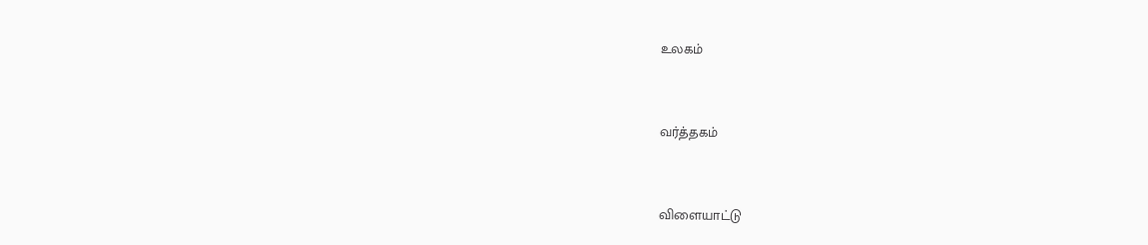உலகம்


வர்த்தகம்


விளையாட்டு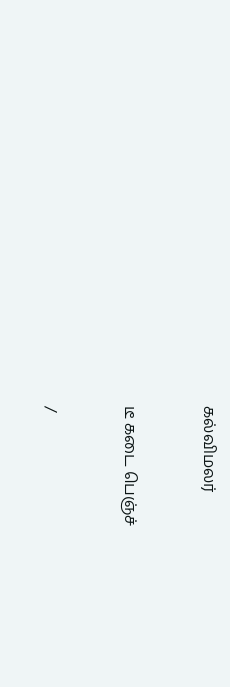கல்விமலர்


டீ கடை பெஞ்ச்


/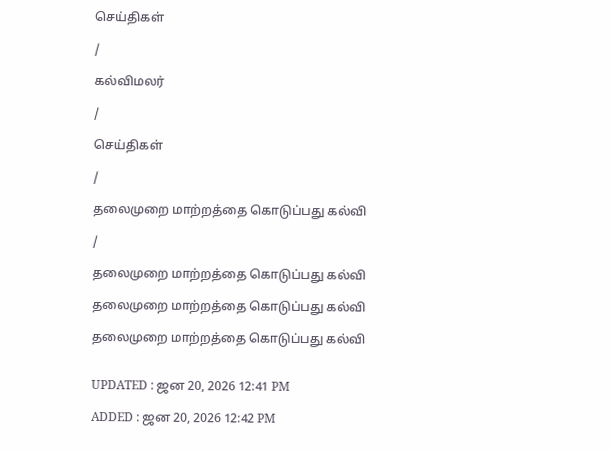செய்திகள்

/

கல்விமலர்

/

செய்திகள்

/

தலைமுறை மாற்றத்தை கொடுப்பது கல்வி

/

தலைமுறை மாற்றத்தை கொடுப்பது கல்வி

தலைமுறை மாற்றத்தை கொடுப்பது கல்வி

தலைமுறை மாற்றத்தை கொடுப்பது கல்வி


UPDATED : ஜன 20, 2026 12:41 PM

ADDED : ஜன 20, 2026 12:42 PM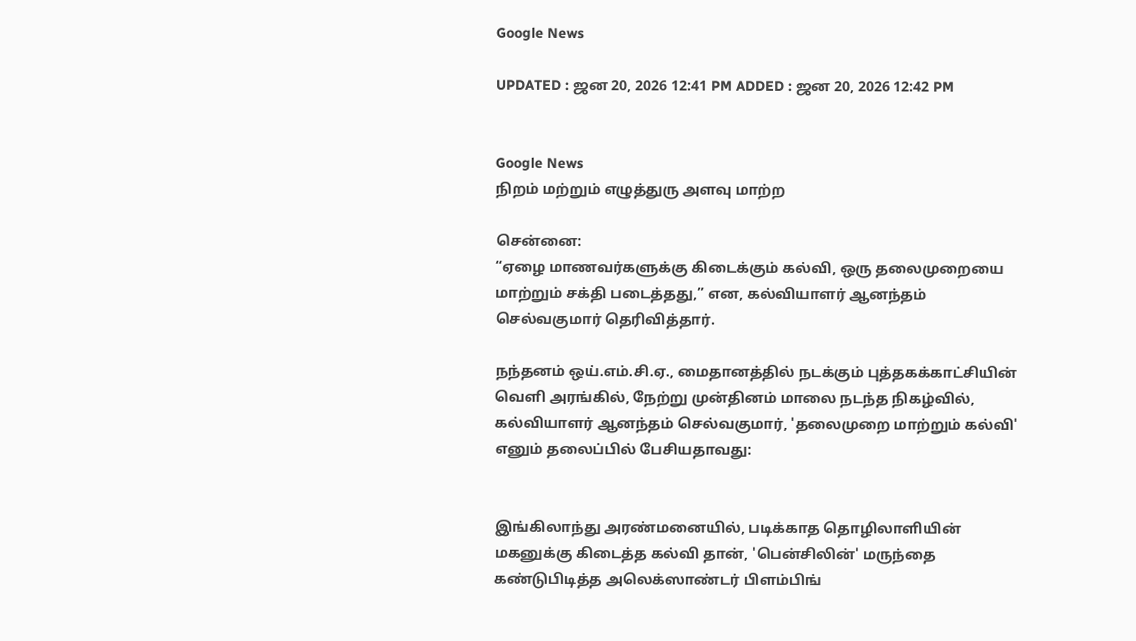Google News

UPDATED : ஜன 20, 2026 12:41 PM ADDED : ஜன 20, 2026 12:42 PM


Google News
நிறம் மற்றும் எழுத்துரு அளவு மாற்ற

சென்னை:
“ஏழை மாணவர்களுக்கு கிடைக்கும் கல்வி, ஒரு தலைமுறையை மாற்றும் சக்தி படைத்தது,” என, கல்வியாளர் ஆனந்தம் செல்வகுமார் தெரிவித்தார்.

நந்தனம் ஒய்.எம்.சி.ஏ., மைதானத்தில் நடக்கும் புத்தகக்காட்சியின் வெளி அரங்கில், நேற்று முன்தினம் மாலை நடந்த நிகழ்வில், கல்வியாளர் ஆனந்தம் செல்வகுமார், 'தலைமுறை மாற்றும் கல்வி' எனும் தலைப்பில் பேசியதாவது:


இங்கிலாந்து அரண்மனையில், படிக்காத தொழிலாளியின் மகனுக்கு கிடைத்த கல்வி தான், 'பென்சிலின்' மருந்தை கண்டுபிடித்த அலெக்ஸாண்டர் பிளம்பிங்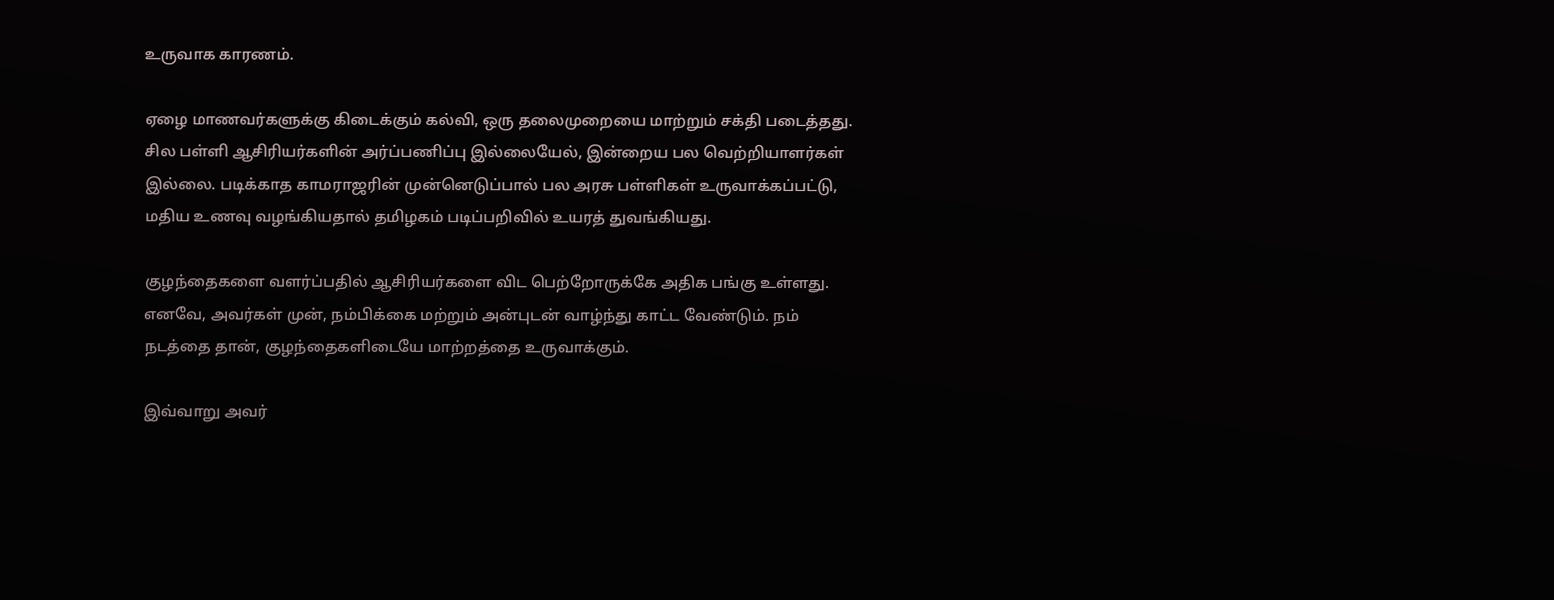உருவாக காரணம்.

ஏழை மாணவர்களுக்கு கிடைக்கும் கல்வி, ஒரு தலைமுறையை மாற்றும் சக்தி படைத்தது. சில பள்ளி ஆசிரியர்களின் அர்ப்பணிப்பு இல்லையேல், இன்றைய பல வெற்றியாளர்கள் இல்லை. படிக்காத காமராஜரின் முன்னெடுப்பால் பல அரசு பள்ளிகள் உருவாக்கப்பட்டு, மதிய உணவு வழங்கியதால் தமிழகம் படிப்பறிவில் உயரத் துவங்கியது.

குழந்தைகளை வளர்ப்பதில் ஆசிரியர்களை விட பெற்றோருக்கே அதிக பங்கு உள்ளது. எனவே, அவர்கள் முன், நம்பிக்கை மற்றும் அன்புடன் வாழ்ந்து காட்ட வேண்டும். நம் நடத்தை தான், குழந்தைகளிடையே மாற்றத்தை உருவாக்கும்.

இவ்வாறு அவர்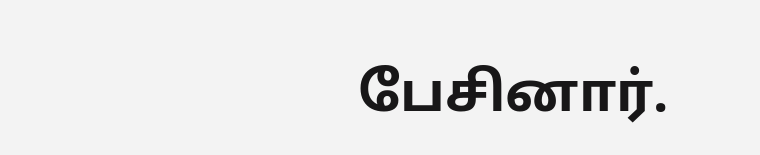பேசினார்.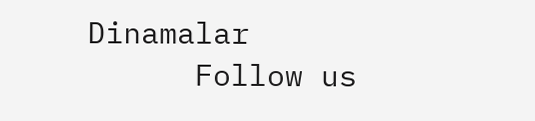Dinamalar
      Follow us